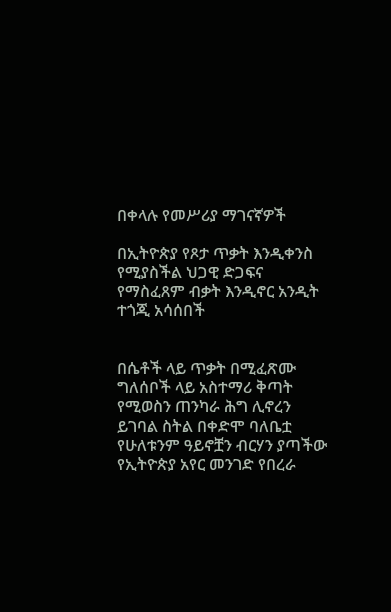በቀላሉ የመሥሪያ ማገናኛዎች

በኢትዮጵያ የጾታ ጥቃት እንዲቀንስ የሚያስችል ህጋዊ ድጋፍና የማስፈጸም ብቃት እንዲኖር አንዲት ተጎጂ አሳሰበች


በሴቶች ላይ ጥቃት በሚፈጽሙ ግለሰቦች ላይ አስተማሪ ቅጣት የሚወስን ጠንካራ ሕግ ሊኖረን ይገባል ስትል በቀድሞ ባለቤቷ የሁለቱንም ዓይኖቿን ብርሃን ያጣችው የኢትዮጵያ አየር መንገድ የበረራ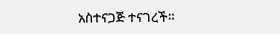አስተናጋጅ ተናገረች።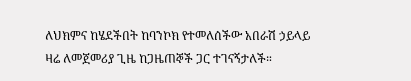ለህክምና ከሄደችበት ከባንኮክ የተመለሰችው አበራሽ ኃይላይ ዛሬ ለመጀመሪያ ጊዜ ከጋዜጠኞች ጋር ተገናኝታለች።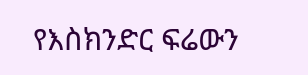የእስክንድር ፍሬውን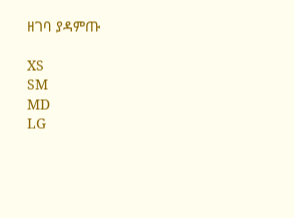ዘገባ ያዳምጡ

XS
SM
MD
LG